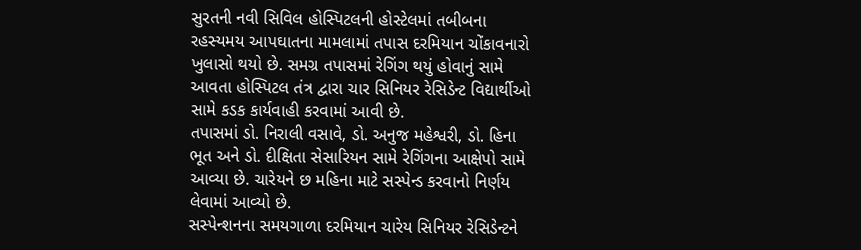સુરતની નવી સિવિલ હોસ્પિટલની હોસ્ટેલમાં તબીબના રહસ્યમય આપઘાતના મામલામાં તપાસ દરમિયાન ચોંકાવનારો ખુલાસો થયો છે. સમગ્ર તપાસમાં રેગિંગ થયું હોવાનું સામે આવતા હોસ્પિટલ તંત્ર દ્વારા ચાર સિનિયર રેસિડેન્ટ વિદ્યાર્થીઓ સામે કડક કાર્યવાહી કરવામાં આવી છે.
તપાસમાં ડો. નિરાલી વસાવે, ડો. અનુજ મહેશ્વરી, ડો. હિના ભૂત અને ડો. દીક્ષિતા સેસારિયન સામે રેગિંગના આક્ષેપો સામે આવ્યા છે. ચારેયને છ મહિના માટે સસ્પેન્ડ કરવાનો નિર્ણય લેવામાં આવ્યો છે.
સસ્પેન્શનના સમયગાળા દરમિયાન ચારેય સિનિયર રેસિડેન્ટને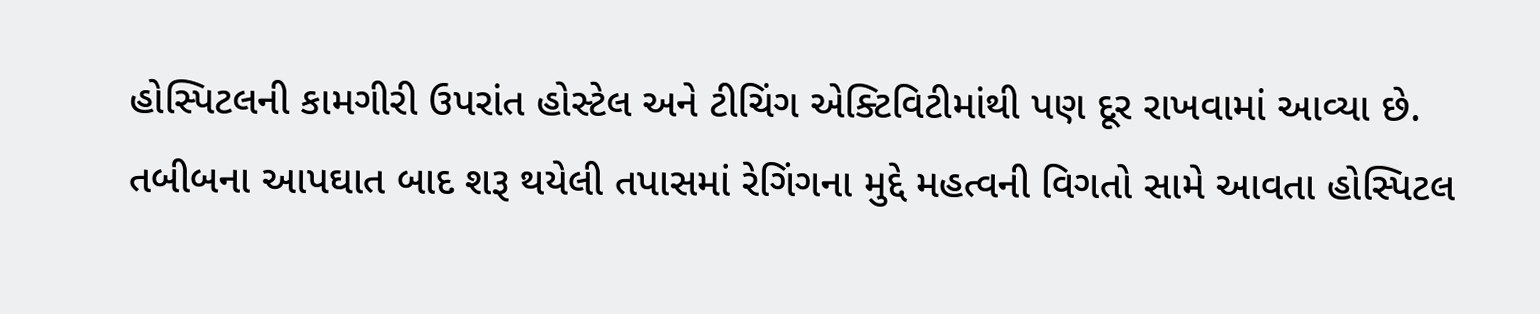હોસ્પિટલની કામગીરી ઉપરાંત હોસ્ટેલ અને ટીચિંગ એક્ટિવિટીમાંથી પણ દૂર રાખવામાં આવ્યા છે.
તબીબના આપઘાત બાદ શરૂ થયેલી તપાસમાં રેગિંગના મુદ્દે મહત્વની વિગતો સામે આવતા હોસ્પિટલ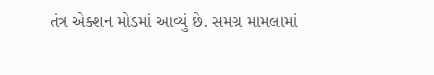તંત્ર એક્શન મોડમાં આવ્યું છે. સમગ્ર મામલામાં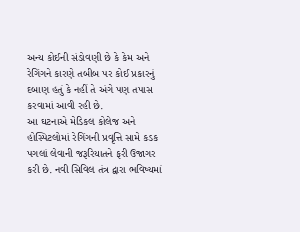અન્ય કોઈની સંડોવણી છે કે કેમ અને રેગિંગને કારણે તબીબ પર કોઈ પ્રકારનું દબાણ હતું કે નહીં તે અંગે પણ તપાસ કરવામાં આવી રહી છે.
આ ઘટનાએ મેડિકલ કોલેજ અને હોસ્પિટલોમાં રેગિંગની પ્રવૃત્તિ સામે કડક પગલાં લેવાની જરૂરિયાતને ફરી ઉજાગર કરી છે. નવી સિવિલ તંત્ર દ્વારા ભવિષ્યમાં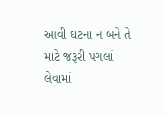આવી ઘટના ન બને તે માટે જરૂરી પગલાં લેવામાં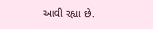આવી રહ્યા છે.